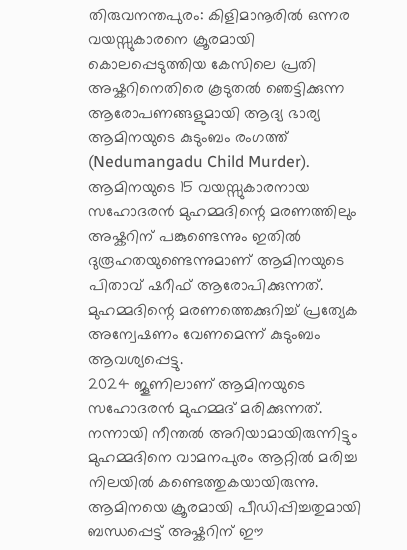തിരുവനന്തപുരം: കിളിമാനൂരിൽ ഒന്നര വയസ്സുകാരനെ ക്രൂരമായി കൊലപ്പെടുത്തിയ കേസിലെ പ്രതി അഷ്കറിനെതിരെ കൂടുതൽ ഞെട്ടിക്കുന്ന ആരോപണങ്ങളുമായി ആദ്യ ഭാര്യ ആമിനയുടെ കുടുംബം രംഗത്ത് (Nedumangadu Child Murder). ആമിനയുടെ 15 വയസ്സുകാരനായ സഹോദരൻ മുഹമ്മദിന്റെ മരണത്തിലും അഷ്കറിന് പങ്കുണ്ടെന്നും ഇതിൽ ദുരൂഹതയുണ്ടെന്നുമാണ് ആമിനയുടെ പിതാവ് ഷറീഫ് ആരോപിക്കുന്നത്. മുഹമ്മദിന്റെ മരണത്തെക്കുറിച്ച് പ്രത്യേക അന്വേഷണം വേണമെന്ന് കുടുംബം ആവശ്യപ്പെട്ടു.
2024 ജൂണിലാണ് ആമിനയുടെ സഹോദരൻ മുഹമ്മദ് മരിക്കുന്നത്. നന്നായി നീന്തൽ അറിയാമായിരുന്നിട്ടും മുഹമ്മദിനെ വാമനപുരം ആറ്റിൽ മരിച്ച നിലയിൽ കണ്ടെത്തുകയായിരുന്നു. ആമിനയെ ക്രൂരമായി പീഡിപ്പിച്ചതുമായി ബന്ധപ്പെട്ട് അഷ്കറിന് ഈ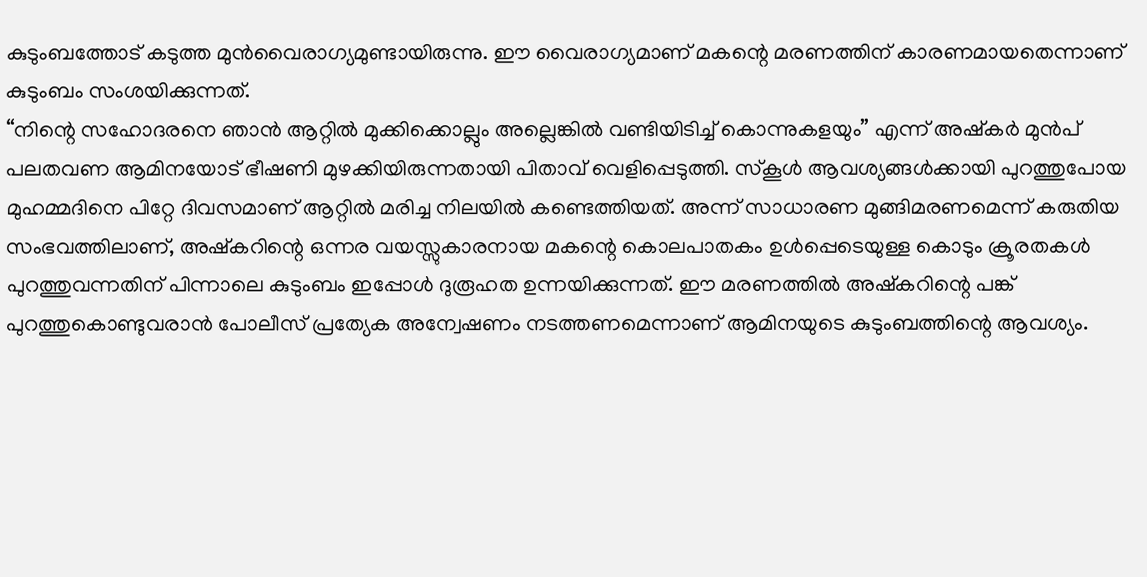കുടുംബത്തോട് കടുത്ത മുൻവൈരാഗ്യമുണ്ടായിരുന്നു. ഈ വൈരാഗ്യമാണ് മകന്റെ മരണത്തിന് കാരണമായതെന്നാണ് കുടുംബം സംശയിക്കുന്നത്.
“നിന്റെ സഹോദരനെ ഞാൻ ആറ്റിൽ മുക്കിക്കൊല്ലും അല്ലെങ്കിൽ വണ്ടിയിടിച്ച് കൊന്നുകളയും” എന്ന് അഷ്കർ മുൻപ് പലതവണ ആമിനയോട് ഭീഷണി മുഴക്കിയിരുന്നതായി പിതാവ് വെളിപ്പെടുത്തി. സ്കൂൾ ആവശ്യങ്ങൾക്കായി പുറത്തുപോയ മുഹമ്മദിനെ പിറ്റേ ദിവസമാണ് ആറ്റിൽ മരിച്ച നിലയിൽ കണ്ടെത്തിയത്. അന്ന് സാധാരണ മുങ്ങിമരണമെന്ന് കരുതിയ സംഭവത്തിലാണ്, അഷ്കറിന്റെ ഒന്നര വയസ്സുകാരനായ മകന്റെ കൊലപാതകം ഉൾപ്പെടെയുള്ള കൊടും ക്രൂരതകൾ പുറത്തുവന്നതിന് പിന്നാലെ കുടുംബം ഇപ്പോൾ ദുരൂഹത ഉന്നയിക്കുന്നത്. ഈ മരണത്തിൽ അഷ്കറിന്റെ പങ്ക് പുറത്തുകൊണ്ടുവരാൻ പോലീസ് പ്രത്യേക അന്വേഷണം നടത്തണമെന്നാണ് ആമിനയുടെ കുടുംബത്തിന്റെ ആവശ്യം.